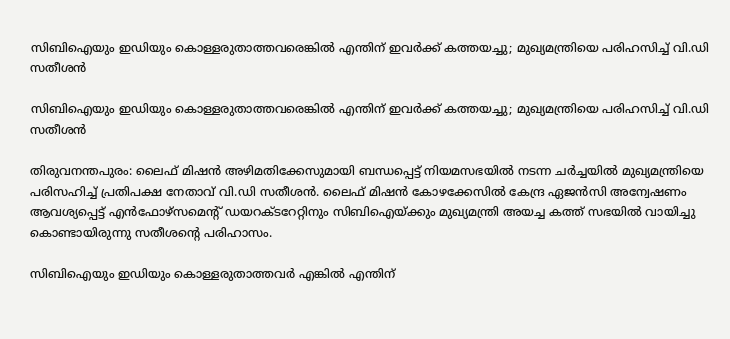സിബിഐയും ഇഡിയും കൊള്ളരുതാത്തവരെങ്കില്‍ എന്തിന് ഇവര്‍ക്ക് കത്തയച്ചു; മുഖ്യമന്ത്രിയെ പരിഹസിച്ച് വി.ഡി സതീശന്‍

സിബിഐയും ഇഡിയും കൊള്ളരുതാത്തവരെങ്കില്‍ എന്തിന് ഇവര്‍ക്ക് കത്തയച്ചു; മുഖ്യമന്ത്രിയെ പരിഹസിച്ച് വി.ഡി സതീശന്‍

തിരുവനന്തപുരം: ലൈഫ് മിഷന്‍ അഴിമതിക്കേസുമായി ബന്ധപ്പെട്ട് നിയമസഭയില്‍ നടന്ന ചര്‍ച്ചയില്‍ മുഖ്യമന്ത്രിയെ പരിസഹിച്ച് പ്രതിപക്ഷ നേതാവ് വി.ഡി സതീശന്‍. ലൈഫ് മിഷന്‍ കോഴക്കേസില്‍ കേന്ദ്ര ഏജന്‍സി അന്വേഷണം ആവശ്യപ്പെട്ട് എന്‍ഫോഴ്‌സമെന്റ് ഡയറക്ടറേറ്റിനും സിബിഐയ്ക്കും മുഖ്യമന്ത്രി അയച്ച കത്ത് സഭയില്‍ വായിച്ചു കൊണ്ടായിരുന്നു സതീശന്റെ പരിഹാസം.

സിബിഐയും ഇഡിയും കൊള്ളരുതാത്തവര്‍ എങ്കില്‍ എന്തിന്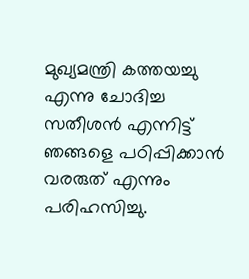മുഖ്യമന്ത്രി കത്തയച്ചു എന്നു ചോദിച്ച സതീശന്‍ എന്നിട്ട് ഞങ്ങളെ പഠിപ്പിക്കാന്‍ വരരുത് എന്നും പരിഹസിച്ചു.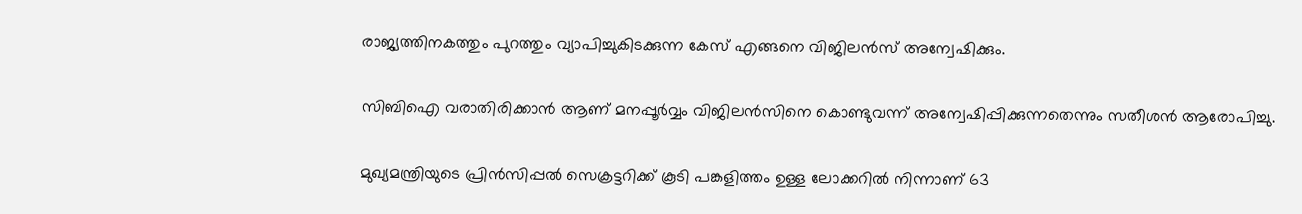രാജ്യത്തിനകത്തും പുറത്തും വ്യാപിച്ചുകിടക്കുന്ന കേസ് എങ്ങനെ വിജിലന്‍സ് അന്വേഷിക്കും.

സിബിഐ വരാതിരിക്കാന്‍ ആണ് മനപ്പൂര്‍വ്വം വിജിലന്‍സിനെ കൊണ്ടുവന്ന് അന്വേഷിപ്പിക്കുന്നതെന്നും സതീശന്‍ ആരോപിച്ചു.

മുഖ്യമന്ത്രിയുടെ പ്രിന്‍സിപ്പല്‍ സെക്രട്ടറിക്ക് കൂടി പങ്കളിത്തം ഉള്ള ലോക്കറില്‍ നിന്നാണ് 63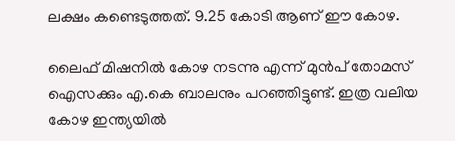ലക്ഷം കണ്ടെടുത്തത്. 9.25 കോടി ആണ് ഈ കോഴ.

ലൈഫ് മിഷനില്‍ കോഴ നടന്നു എന്ന് മുന്‍പ് തോമസ് ഐസക്കും എ.കെ ബാലനും പറഞ്ഞിട്ടുണ്ട്. ഇത്ര വലിയ കോഴ ഇന്ത്യയില്‍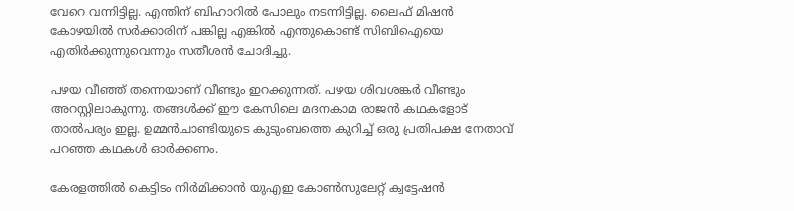വേറെ വന്നിട്ടില്ല. എന്തിന് ബിഹാറില്‍ പോലും നടന്നിട്ടില്ല. ലൈഫ് മിഷന്‍ കോഴയില്‍ സര്‍ക്കാരിന് പങ്കില്ല എങ്കില്‍ എന്തുകൊണ്ട് സിബിഐയെ എതിര്‍ക്കുന്നുവെന്നും സതീശന്‍ ചോദിച്ചു.

പഴയ വീഞ്ഞ് തന്നെയാണ് വീണ്ടും ഇറക്കുന്നത്. പഴയ ശിവശങ്കര്‍ വീണ്ടും അറസ്റ്റിലാകുന്നു. തങ്ങള്‍ക്ക് ഈ കേസിലെ മദനകാമ രാജന്‍ കഥകളോട് താല്‍പര്യം ഇല്ല. ഉമ്മന്‍ചാണ്ടിയുടെ കുടുംബത്തെ കുറിച്ച് ഒരു പ്രതിപക്ഷ നേതാവ് പറഞ്ഞ കഥകള്‍ ഓര്‍ക്കണം.

കേരളത്തില്‍ കെട്ടിടം നിര്‍മിക്കാന്‍ യുഎഇ കോണ്‍സുലേറ്റ് ക്വട്ടേഷന്‍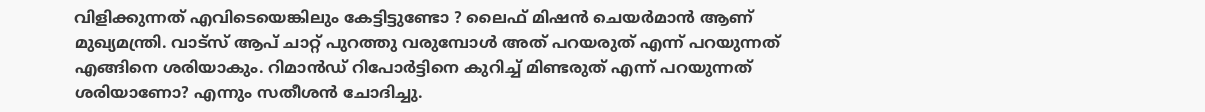വിളിക്കുന്നത് എവിടെയെങ്കിലും കേട്ടിട്ടുണ്ടോ ? ലൈഫ് മിഷന്‍ ചെയര്‍മാന്‍ ആണ് മുഖ്യമന്ത്രി. വാട്‌സ് ആപ് ചാറ്റ് പുറത്തു വരുമ്പോള്‍ അത് പറയരുത് എന്ന് പറയുന്നത് എങ്ങിനെ ശരിയാകും. റിമാന്‍ഡ് റിപോര്‍ട്ടിനെ കുറിച്ച് മിണ്ടരുത് എന്ന് പറയുന്നത് ശരിയാണോ? എന്നും സതീശന്‍ ചോദിച്ചു.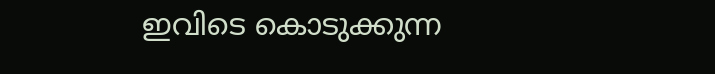ഇവിടെ കൊടുക്കുന്ന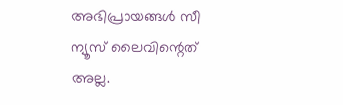അഭിപ്രായങ്ങള്‍ സീ ന്യൂസ് ലൈവിന്റെത് അല്ല.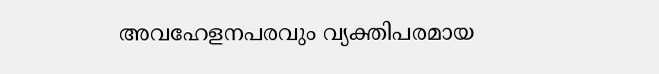അവഹേളനപരവും വ്യക്തിപരമായ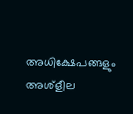അധിക്ഷേപങ്ങളും അശ്‌ളീല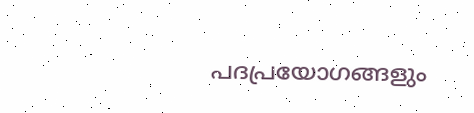പദപ്രയോഗങ്ങളും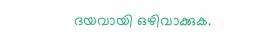ദയവായി ഒഴിവാക്കുക.